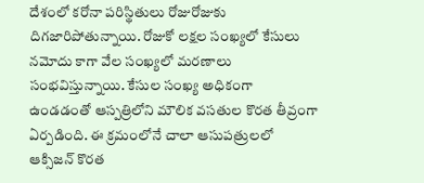దేశంలో కరోనా పరిస్థితులు రోజురోజుకు దిగజారిపోతున్నాయి. రోజుకో లక్షల సంఖ్యలో కేసులు నమోదు కాగా వేల సంఖ్యలో మరణాలు సంభవిస్తున్నాయి. కేసుల సంఖ్య అధికంగా ఉండడంతో ఆస్పత్రిలోని మౌలిక వసతుల కొరత తీవ్రంగా ఏర్పడింది. ఈ క్రమంలోనే చాలా ఆసుపత్రులలో ఆక్సిజన్ కొరత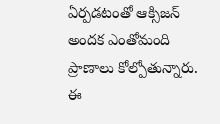ఏర్పడటంతో ఆక్సిజన్ అందక ఎంతోమంది ప్రాణాలు కోల్పోతున్నారు.
ఈ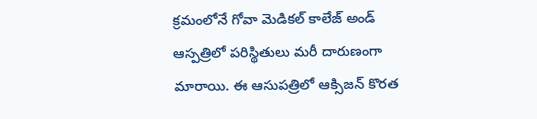క్రమంలోనే గోవా మెడికల్ కాలేజ్ అండ్ ఆస్పత్రిలో పరిస్థితులు మరీ దారుణంగా మారాయి. ఈ ఆసుపత్రిలో ఆక్సిజన్ కొరత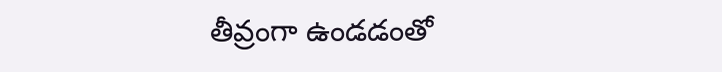తీవ్రంగా ఉండడంతో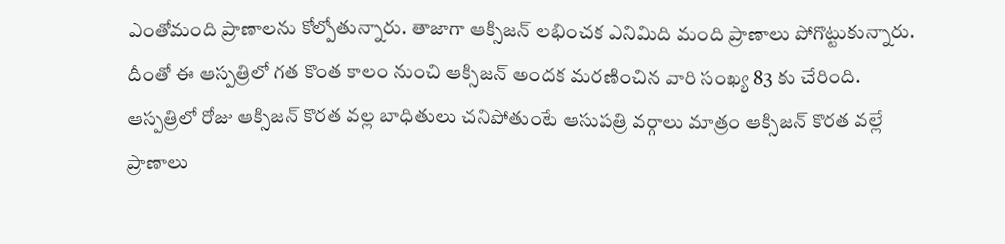ఎంతోమంది ప్రాణాలను కోల్పోతున్నారు. తాజాగా ఆక్సిజన్ లభించక ఎనిమిది మంది ప్రాణాలు పోగొట్టుకున్నారు. దీంతో ఈ ఆస్పత్రిలో గత కొంత కాలం నుంచి ఆక్సిజన్ అందక మరణించిన వారి సంఖ్య 83 కు చేరింది.
ఆస్పత్రిలో రోజు ఆక్సిజన్ కొరత వల్ల బాధితులు చనిపోతుంటే ఆసుపత్రి వర్గాలు మాత్రం ఆక్సిజన్ కొరత వల్లే ప్రాణాలు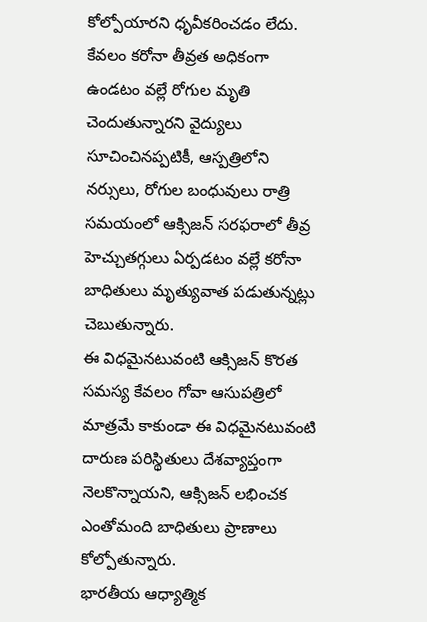కోల్పోయారని ధృవీకరించడం లేదు. కేవలం కరోనా తీవ్రత అధికంగా ఉండటం వల్లే రోగుల మృతి చెందుతున్నారని వైద్యులు సూచించినప్పటికీ, ఆస్పత్రిలోని నర్సులు, రోగుల బంధువులు రాత్రి సమయంలో ఆక్సిజన్ సరఫరాలో తీవ్ర హెచ్చుతగ్గులు ఏర్పడటం వల్లే కరోనా బాధితులు మృత్యువాత పడుతున్నట్లు చెబుతున్నారు.
ఈ విధమైనటువంటి ఆక్సిజన్ కొరత సమస్య కేవలం గోవా ఆసుపత్రిలో మాత్రమే కాకుండా ఈ విధమైనటువంటి దారుణ పరిస్థితులు దేశవ్యాప్తంగా నెలకొన్నాయని, ఆక్సిజన్ లభించక ఎంతోమంది బాధితులు ప్రాణాలు కోల్పోతున్నారు.
భారతీయ ఆధ్యాత్మిక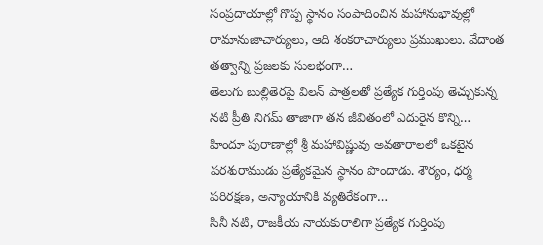సంప్రదాయాల్లో గొప్ప స్థానం సంపాదించిన మహానుభావుల్లో రామానుజాచార్యులు, ఆది శంకరాచార్యులు ప్రముఖులు. వేదాంత తత్వాన్ని ప్రజలకు సులభంగా…
తెలుగు బుల్లితెరపై విలన్ పాత్రలతో ప్రత్యేక గుర్తింపు తెచ్చుకున్న నటి ప్రీతి నిగమ్ తాజాగా తన జీవితంలో ఎదురైన కొన్ని…
హిందూ పురాణాల్లో శ్రీ మహావిష్ణువు అవతారాలలో ఒకటైన పరశురాముడు ప్రత్యేకమైన స్థానం పొందాడు. శౌర్యం, ధర్మ పరిరక్షణ, అన్యాయానికి వ్యతిరేకంగా…
సినీ నటి, రాజకీయ నాయకురాలిగా ప్రత్యేక గుర్తింపు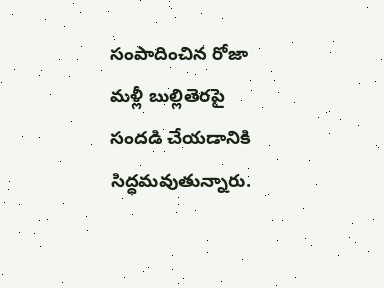సంపాదించిన రోజా మళ్లీ బుల్లితెరపై సందడి చేయడానికి సిద్ధమవుతున్నారు.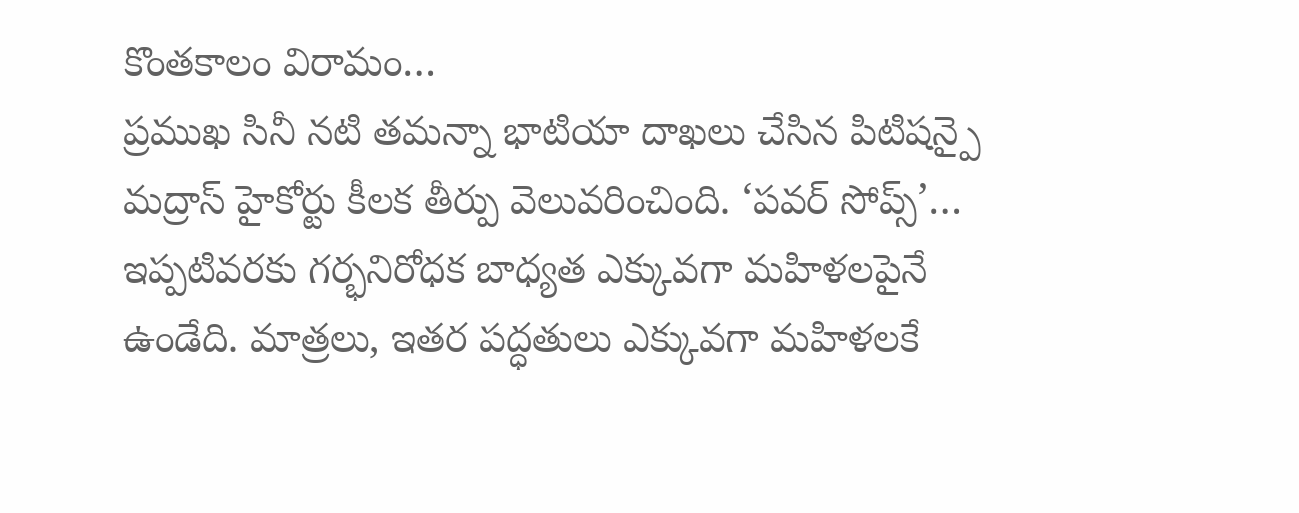కొంతకాలం విరామం…
ప్రముఖ సినీ నటి తమన్నా భాటియా దాఖలు చేసిన పిటిషన్పై మద్రాస్ హైకోర్టు కీలక తీర్పు వెలువరించింది. ‘పవర్ సోప్స్’…
ఇప్పటివరకు గర్భనిరోధక బాధ్యత ఎక్కువగా మహిళలపైనే ఉండేది. మాత్రలు, ఇతర పద్ధతులు ఎక్కువగా మహిళలకే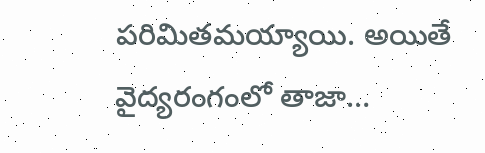పరిమితమయ్యాయి. అయితే వైద్యరంగంలో తాజా…